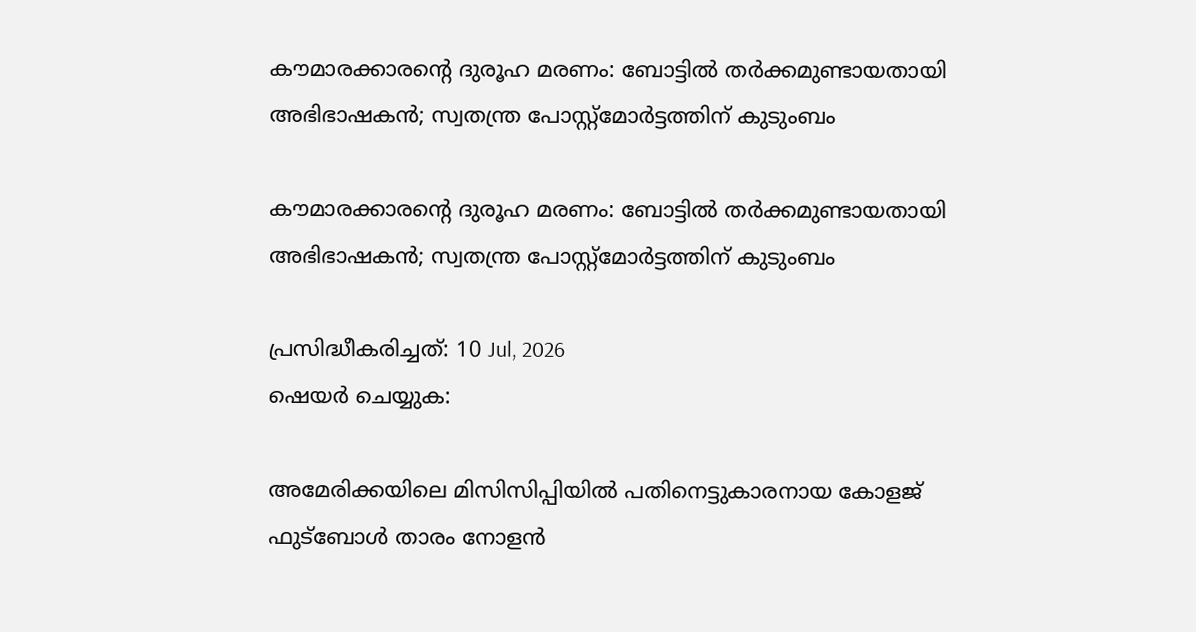കൗമാരക്കാരന്റെ ദുരൂഹ മരണം: ബോട്ടില്‍ തര്‍ക്കമുണ്ടായതായി അഭിഭാഷകന്‍; സ്വതന്ത്ര പോസ്റ്റ്മോര്‍ട്ടത്തിന് കുടുംബം

കൗമാരക്കാരന്റെ ദുരൂഹ മരണം: ബോട്ടില്‍ തര്‍ക്കമുണ്ടായതായി അഭിഭാഷകന്‍; സ്വതന്ത്ര പോസ്റ്റ്മോര്‍ട്ടത്തിന് കുടുംബം

പ്രസിദ്ധീകരിച്ചത്: 10 Jul, 2026
ഷെയർ ചെയ്യുക:

അമേരിക്കയിലെ മിസിസിപ്പിയില്‍ പതിനെട്ടുകാരനായ കോളജ് ഫുട്‌ബോള്‍ താരം നോളന്‍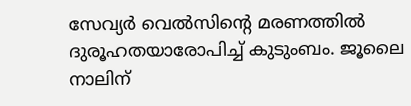സേവ്യര്‍ വെല്‍സിന്റെ മരണത്തില്‍ ദുരൂഹതയാരോപിച്ച് കുടുംബം. ജൂലൈ നാലിന്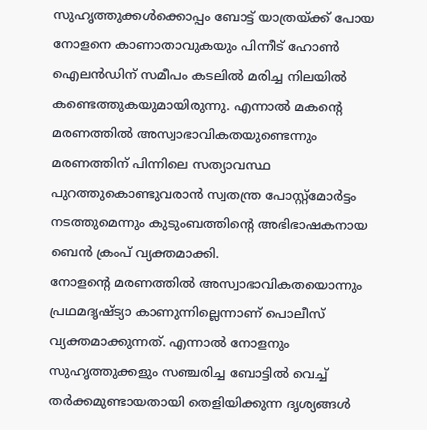സുഹൃത്തുക്കള്‍ക്കൊപ്പം ബോട്ട് യാത്രയ്ക്ക് പോയ നോളനെ കാണാതാവുകയും പിന്നീട് ഹോണ്‍ ഐലന്‍ഡിന് സമീപം കടലില്‍ മരിച്ച നിലയില്‍ കണ്ടെത്തുകയുമായിരുന്നു. എന്നാല്‍ മകന്റെ മരണത്തില്‍ അസ്വാഭാവികതയുണ്ടെന്നും മരണത്തിന് പിന്നിലെ സത്യാവസ്ഥ പുറത്തുകൊണ്ടുവരാന്‍ സ്വതന്ത്ര പോസ്റ്റ്മോര്‍ട്ടം നടത്തുമെന്നും കുടുംബത്തിന്റെ അഭിഭാഷകനായ ബെന്‍ ക്രംപ് വ്യക്തമാക്കി.
നോളന്റെ മരണത്തില്‍ അസ്വാഭാവികതയൊന്നും പ്രഥമദൃഷ്ട്യാ കാണുന്നില്ലെന്നാണ് പൊലീസ് വ്യക്തമാക്കുന്നത്. എന്നാല്‍ നോളനും സുഹൃത്തുക്കളും സഞ്ചരിച്ച ബോട്ടില്‍ വെച്ച് തര്‍ക്കമുണ്ടായതായി തെളിയിക്കുന്ന ദൃശ്യങ്ങള്‍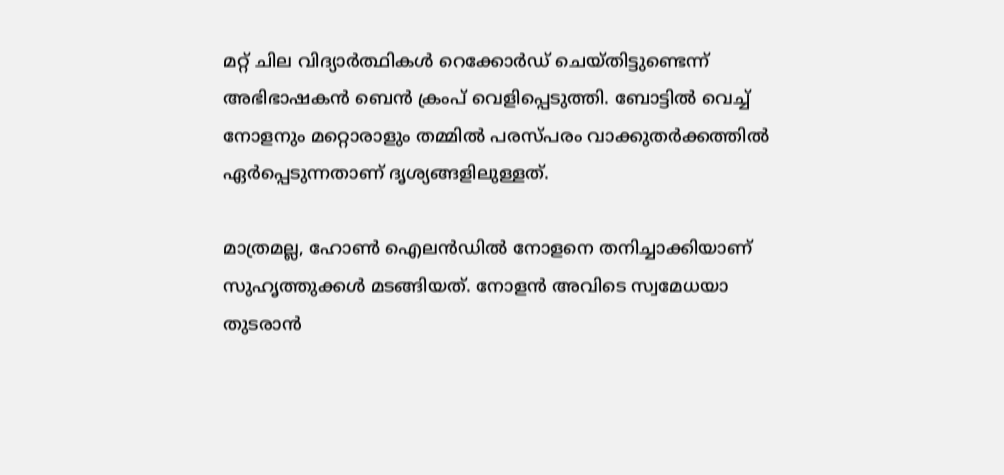മറ്റ് ചില വിദ്യാര്‍ത്ഥികള്‍ റെക്കോര്‍ഡ് ചെയ്തിട്ടുണ്ടെന്ന് അഭിഭാഷകന്‍ ബെന്‍ ക്രംപ് വെളിപ്പെടുത്തി. ബോട്ടില്‍ വെച്ച് നോളനും മറ്റൊരാളും തമ്മില്‍ പരസ്പരം വാക്കുതര്‍ക്കത്തില്‍ ഏര്‍പ്പെടുന്നതാണ് ദൃശ്യങ്ങളിലുള്ളത്.

മാത്രമല്ല, ഹോണ്‍ ഐലന്‍ഡില്‍ നോളനെ തനിച്ചാക്കിയാണ് സുഹൃത്തുക്കള്‍ മടങ്ങിയത്. നോളന്‍ അവിടെ സ്വമേധയാ തുടരാന്‍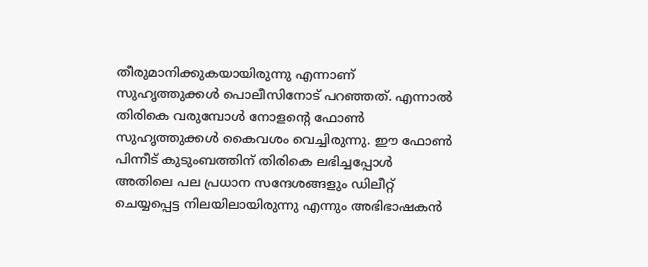തീരുമാനിക്കുകയായിരുന്നു എന്നാണ് സുഹൃത്തുക്കള്‍ പൊലീസിനോട് പറഞ്ഞത്. എന്നാല്‍ തിരികെ വരുമ്പോള്‍ നോളന്റെ ഫോണ്‍ സുഹൃത്തുക്കള്‍ കൈവശം വെച്ചിരുന്നു. ഈ ഫോണ്‍ പിന്നീട് കുടുംബത്തിന് തിരികെ ലഭിച്ചപ്പോള്‍ അതിലെ പല പ്രധാന സന്ദേശങ്ങളും ഡിലീറ്റ് ചെയ്യപ്പെട്ട നിലയിലായിരുന്നു എന്നും അഭിഭാഷകന്‍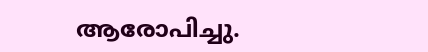ആരോപിച്ചു.